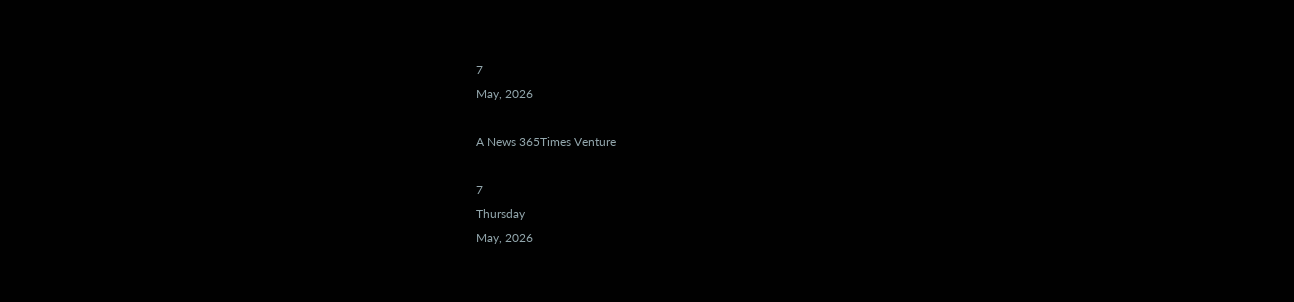7
May, 2026

A News 365Times Venture

7
Thursday
May, 2026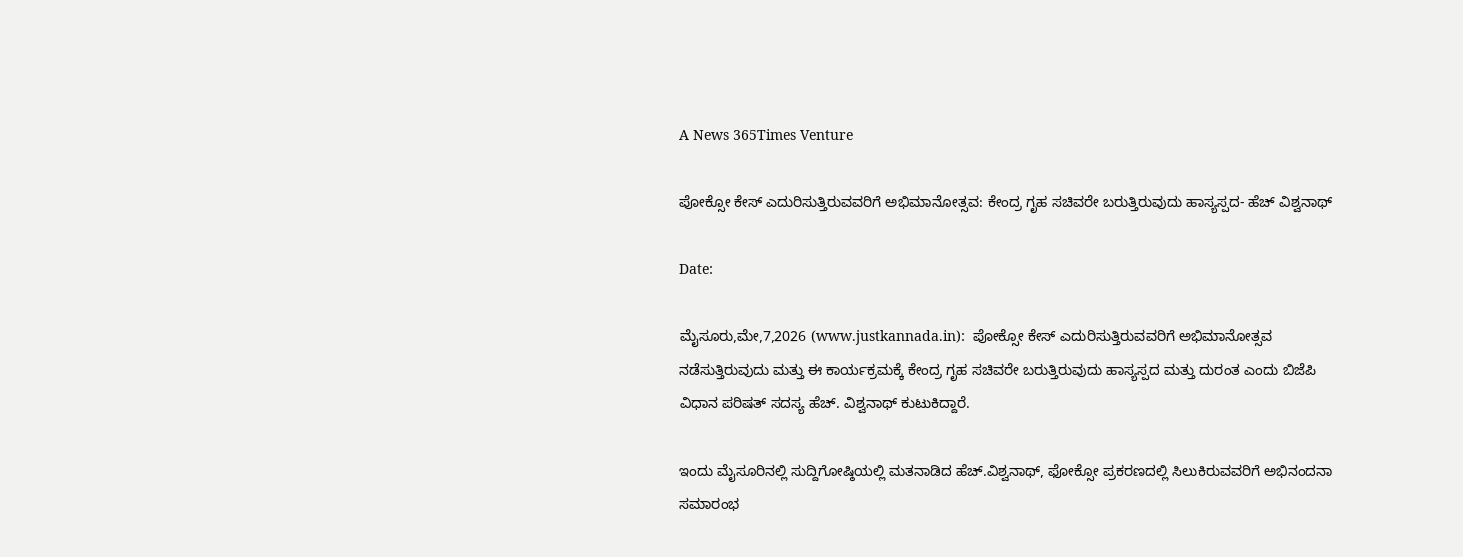A News 365Times Venture

ಪೋಕ್ಸೋ ಕೇಸ್ ಎದುರಿಸುತ್ತಿರುವವರಿಗೆ ಅಭಿಮಾನೋತ್ಸವ: ಕೇಂದ್ರ ಗೃಹ ಸಚಿವರೇ ಬರುತ್ತಿರುವುದು ಹಾಸ್ಯಸ್ಪದ- ಹೆಚ್ ವಿಶ್ವನಾಥ್

Date:

ಮೈಸೂರು,ಮೇ,7,2026 (www.justkannada.in):  ಪೋಕ್ಸೋ ಕೇಸ್ ಎದುರಿಸುತ್ತಿರುವವರಿಗೆ ಅಭಿಮಾನೋತ್ಸವ ನಡೆಸುತ್ತಿರುವುದು ಮತ್ತು ಈ ಕಾರ್ಯಕ್ರಮಕ್ಕೆ ಕೇಂದ್ರ ಗೃಹ ಸಚಿವರೇ ಬರುತ್ತಿರುವುದು ಹಾಸ್ಯಸ್ಪದ ಮತ್ತು ದುರಂತ ಎಂದು ಬಿಜೆಪಿ ವಿಧಾನ ಪರಿಷತ್ ಸದಸ್ಯ ಹೆಚ್. ವಿಶ್ವನಾಥ್ ಕುಟುಕಿದ್ದಾರೆ.

ಇಂದು ಮೈಸೂರಿನಲ್ಲಿ ಸುದ್ದಿಗೋಷ್ಠಿಯಲ್ಲಿ ಮತನಾಡಿದ ಹೆಚ್.ವಿಶ್ವನಾಥ್, ಫೋಕ್ಸೋ ಪ್ರಕರಣದಲ್ಲಿ ಸಿಲುಕಿರುವವರಿಗೆ ಅಭಿನಂದನಾ ಸಮಾರಂಭ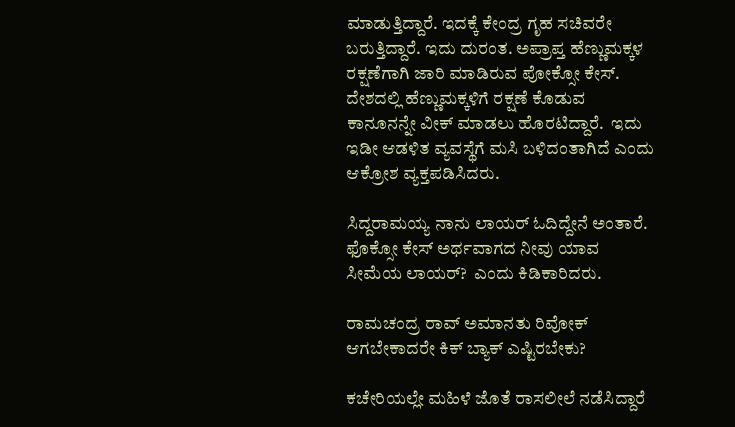ಮಾಡುತ್ತಿದ್ದಾರೆ. ಇದಕ್ಕೆ ಕೇಂದ್ರ ಗೃಹ ಸಚಿವರೇ ಬರುತ್ತಿದ್ದಾರೆ. ಇದು ದುರಂತ. ಅಪ್ರಾಪ್ತ ಹೆಣ್ಣುಮಕ್ಕಳ ರಕ್ಷಣೆಗಾಗಿ ಜಾರಿ ಮಾಡಿರುವ ಪೋಕ್ಸೋ ಕೇಸ್.  ದೇಶದಲ್ಲಿ ಹೆಣ್ಣುಮಕ್ಕಳಿಗೆ ರಕ್ಷಣೆ ಕೊಡುವ ಕಾನೂನನ್ನೇ ವೀಕ್ ಮಾಡಲು ಹೊರಟಿದ್ದಾರೆ.  ಇದು ಇಡೀ ಆಡಳಿತ ವ್ಯವಸ್ಥೆಗೆ ಮಸಿ ಬಳಿದಂತಾಗಿದೆ ಎಂದು ಆಕ್ರೋಶ ವ್ಯಕ್ತಪಡಿಸಿದರು.

ಸಿದ್ದರಾಮಯ್ಯ ನಾನು ಲಾಯರ್ ಓದಿದ್ದೇನೆ ಅಂತಾರೆ.  ಫೊಕ್ಸೋ ಕೇಸ್ ಅರ್ಥವಾಗದ ನೀವು ಯಾವ ಸೀಮೆಯ ಲಾಯರ್?  ಎಂದು ಕಿಡಿಕಾರಿದರು.

ರಾಮಚಂದ್ರ ರಾವ್ ಅಮಾನತು ರಿವೋಕ್ ಆಗಬೇಕಾದರೇ ಕಿಕ್ ಬ್ಯಾಕ್ ಎಷ್ಟಿರಬೇಕು?

ಕಚೇರಿಯಲ್ಲೇ ಮಹಿಳೆ ಜೊತೆ ರಾಸಲೀಲೆ ನಡೆಸಿದ್ದಾರೆ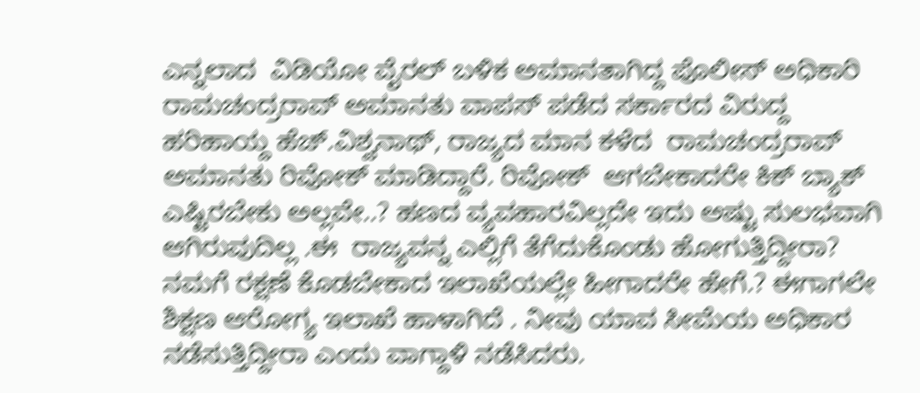ಎನ್ನಲಾದ  ವಿಡಿಯೋ ವೈರಲ್ ಬಳಿಕ ಅಮಾನತಾಗಿದ್ದ ಪೊಲೀಸ್ ಅಧಿಕಾರಿ ರಾಮಚಂದ್ರರಾವ್ ಅಮಾನತು ವಾಪಸ್ ಪಡೆದ ಸರ್ಕಾರದ ವಿರುದ್ದ ಹರಿಹಾಯ್ದ ಹೆಚ್.ವಿಶ್ವನಾಥ್, ರಾಜ್ಯದ ಮಾನ ಕಳೆದ  ರಾಮಚಂದ್ರರಾವ್ ಅಮಾನತು ರಿವೋಕ್ ಮಾಡಿದ್ದಾರೆ. ರಿವೋಕ್  ಆಗಬೇಕಾದರೇ ಕಿಕ್ ಬ್ಯಾಕ್ ಎಷ್ಟಿರಬೇಕು ಅಲ್ಲವೇ..? ಹಣದ ವ್ಯವಹಾರವಿಲ್ಲದೇ ಇದು ಅಷ್ಟು ಸುಲಭವಾಗಿ ಆಗಿರುವುದಿಲ್ಲ .ಈ  ರಾಜ್ಯವನ್ನ ಎಲ್ಲಿಗೆ ತೆಗೆದುಕೊಂಡು ಹೋಗುತ್ತಿದ್ದೀರಾ? ನಮಗೆ ರಕ್ಷಣೆ ಕೊಡಬೇಕಾದ ಇಲಾಖೆಯಲ್ಲೇ ಹೀಗಾದರೇ ಹೇಗೆ.? ಈಗಾಗಲೇ ಶಿಕ್ಷಣ ಆರೋಗ್ಯ ಇಲಾಖೆ ಹಾಳಾಗಿದೆ . ನೀವು ಯಾವ ಸೀಮೆಯ ಅಧಿಕಾರ ನಡೆಸುತ್ತಿದ್ದೀರಾ ಎಂದು ವಾಗ್ದಾಳಿ ನಡೆಸಿದರು.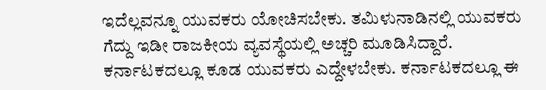ಇದೆಲ್ಲವನ್ನೂ ಯುವಕರು ಯೋಚಿಸಬೇಕು. ತಮಿಳುನಾಡಿನಲ್ಲಿ ಯುವಕರು ಗೆದ್ದು ಇಡೀ ರಾಜಕೀಯ ವ್ಯವಸ್ಥೆಯಲ್ಲಿ ಅಚ್ಚರಿ ಮೂಡಿಸಿದ್ದಾರೆ.  ಕರ್ನಾಟಕದಲ್ಲೂ ಕೂಡ ಯುವಕರು ಎದ್ದೇಳಬೇಕು. ಕರ್ನಾಟಕದಲ್ಲೂ ಈ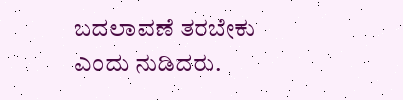ಬದಲಾವಣೆ ತರಬೇಕು ಎಂದು ನುಡಿದರು.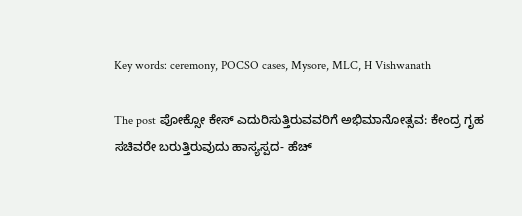Key words: ceremony, POCSO cases, Mysore, MLC, H Vishwanath

The post ಪೋಕ್ಸೋ ಕೇಸ್ ಎದುರಿಸುತ್ತಿರುವವರಿಗೆ ಅಭಿಮಾನೋತ್ಸವ: ಕೇಂದ್ರ ಗೃಹ ಸಚಿವರೇ ಬರುತ್ತಿರುವುದು ಹಾಸ್ಯಸ್ಪದ- ಹೆಚ್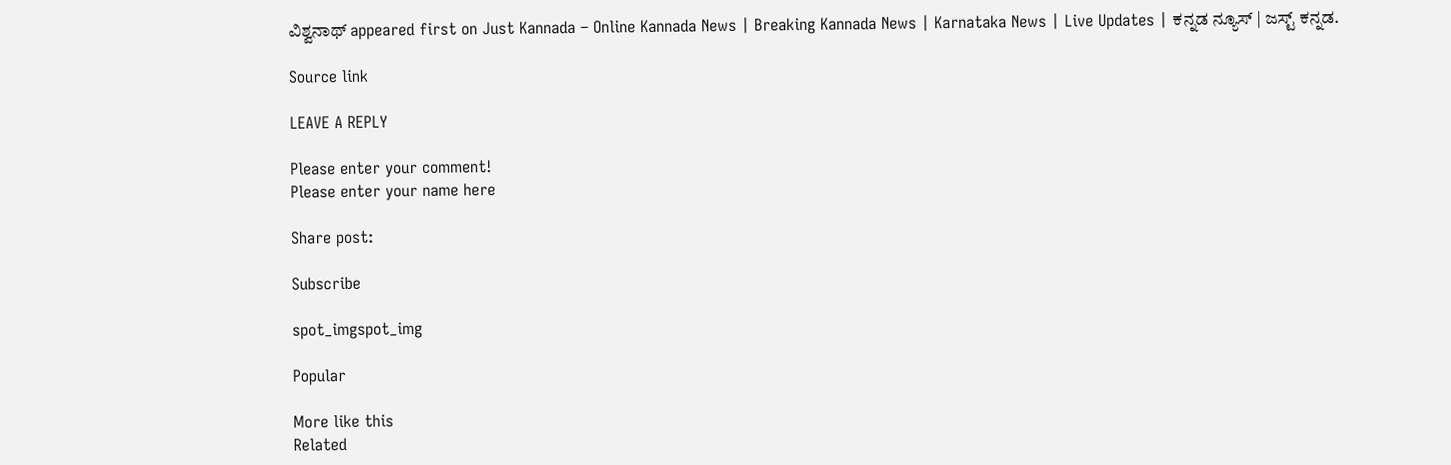ವಿಶ್ವನಾಥ್ appeared first on Just Kannada – Online Kannada News | Breaking Kannada News | Karnataka News | Live Updates | ಕನ್ನಡ ನ್ಯೂಸ್ | ಜಸ್ಟ್ ಕನ್ನಡ.

Source link

LEAVE A REPLY

Please enter your comment!
Please enter your name here

Share post:

Subscribe

spot_imgspot_img

Popular

More like this
Related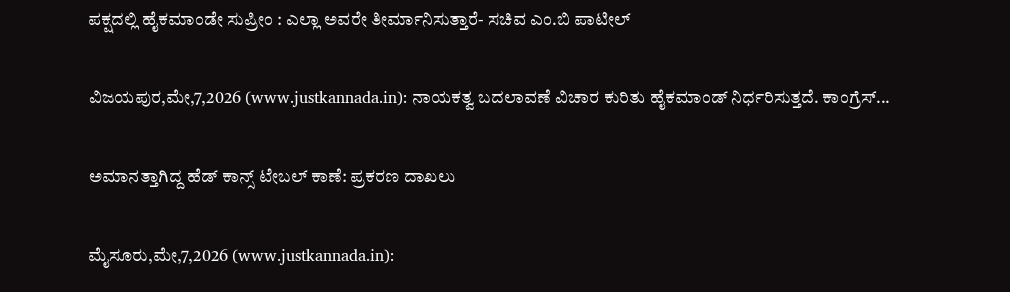ಪಕ್ಷದಲ್ಲಿ ಹೈಕಮಾಂಡೇ ಸುಪ್ರೀಂ : ಎಲ್ಲಾ ಅವರೇ ತೀರ್ಮಾನಿಸುತ್ತಾರೆ- ಸಚಿವ ಎಂ.ಬಿ ಪಾಟೀಲ್

ವಿಜಯಪುರ,ಮೇ,7,2026 (www.justkannada.in): ನಾಯಕತ್ವ ಬದಲಾವಣೆ ವಿಚಾರ ಕುರಿತು ಹೈಕಮಾಂಡ್ ನಿರ್ಧರಿಸುತ್ತದೆ. ಕಾಂಗ್ರೆಸ್...

ಅಮಾನತ್ತಾಗಿದ್ದ ಹೆಡ್ ಕಾನ್ಸ್ ಟೇಬಲ್ ಕಾಣೆ: ಪ್ರಕರಣ ದಾಖಲು

ಮೈಸೂರು,ಮೇ,7,2026 (www.justkannada.in):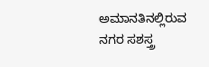ಅಮಾನತಿನಲ್ಲಿರುವ ನಗರ ಸಶಸ್ತ್ರ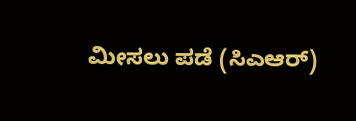ಮೀಸಲು ಪಡೆ (ಸಿಎಆರ್)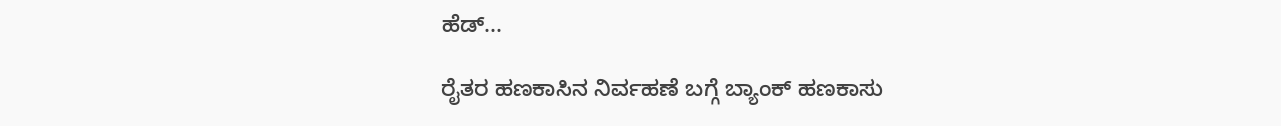ಹೆಡ್...

ರೈತರ ಹಣಕಾಸಿನ ನಿರ್ವಹಣೆ ಬಗ್ಗೆ ಬ್ಯಾಂಕ್ ಹಣಕಾಸು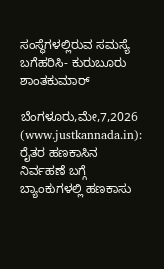ಸಂಸ್ಥೆಗಳಲ್ಲಿರುವ ಸಮಸ್ಯೆ ಬಗೆಹರಿಸಿ- ಕುರುಬೂರು ಶಾಂತಕುಮಾರ್

ಬೆಂಗಳೂರು,ಮೇ,7,2026 (www.justkannada.in): ರೈತರ ಹಣಕಾಸಿನ ನಿರ್ವಹಣೆ ಬಗ್ಗೆ ಬ್ಯಾಂಕುಗಳಲ್ಲಿ ಹಣಕಾಸು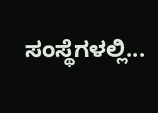ಸಂಸ್ಥೆಗಳಲ್ಲಿ...